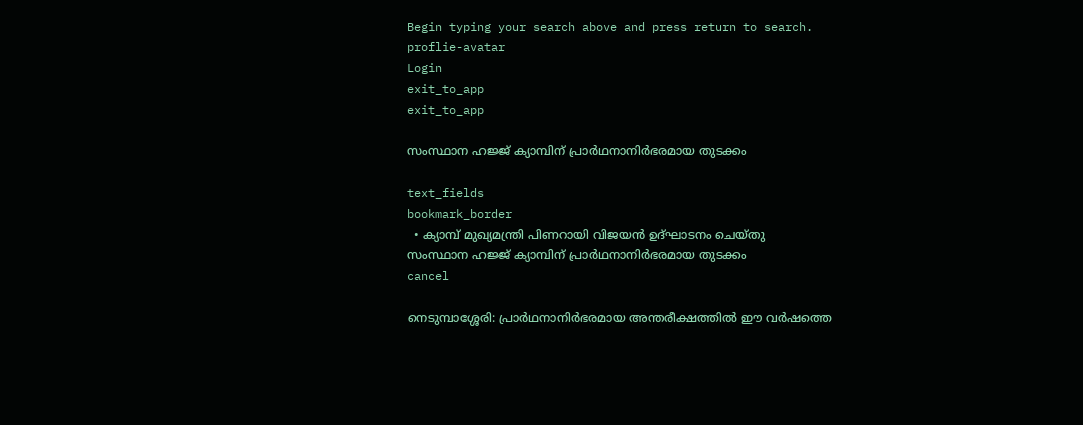Begin typing your search above and press return to search.
proflie-avatar
Login
exit_to_app
exit_to_app

സംസ്ഥാന ഹജ്ജ് ക്യാമ്പിന് പ്രാര്‍ഥനാനിര്‍ഭരമായ തുടക്കം

text_fields
bookmark_border
  • ക്യാമ്പ് മുഖ്യമന്ത്രി പിണറായി വിജയന്‍ ഉദ്ഘാടനം ചെയ്തു
സംസ്ഥാന ഹജ്ജ് ക്യാമ്പിന് പ്രാര്‍ഥനാനിര്‍ഭരമായ തുടക്കം
cancel

നെടുമ്പാശ്ശേരി: പ്രാര്‍ഥനാനിര്‍ഭരമായ അന്തരീക്ഷത്തില്‍ ഈ വര്‍ഷത്തെ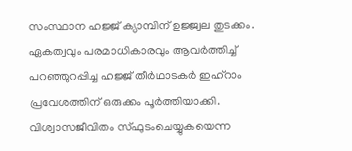സംസ്ഥാന ഹജ്ജ് ക്യാമ്പിന് ഉജ്ജ്വല തുടക്കം. ഏകത്വവും പരമാധികാരവും ആവര്‍ത്തിച്ച് പറഞ്ഞുറപ്പിച്ച ഹജ്ജ് തീര്‍ഥാടകര്‍ ഇഹ്റാം പ്രവേശത്തിന് ഒരുക്കം പൂര്‍ത്തിയാക്കി. വിശ്വാസജീവിതം സ്ഫുടംചെയ്യുകയെന്ന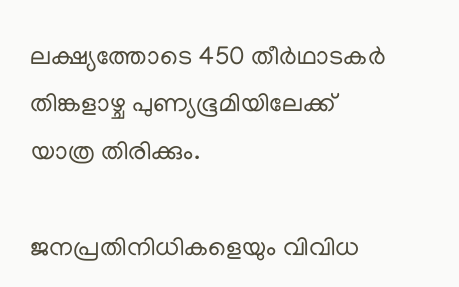ലക്ഷ്യത്തോടെ 450 തീര്‍ഥാടകര്‍ തിങ്കളാഴ്ച പുണ്യഭൂമിയിലേക്ക് യാത്ര തിരിക്കും.

ജനപ്രതിനിധികളെയും വിവിധ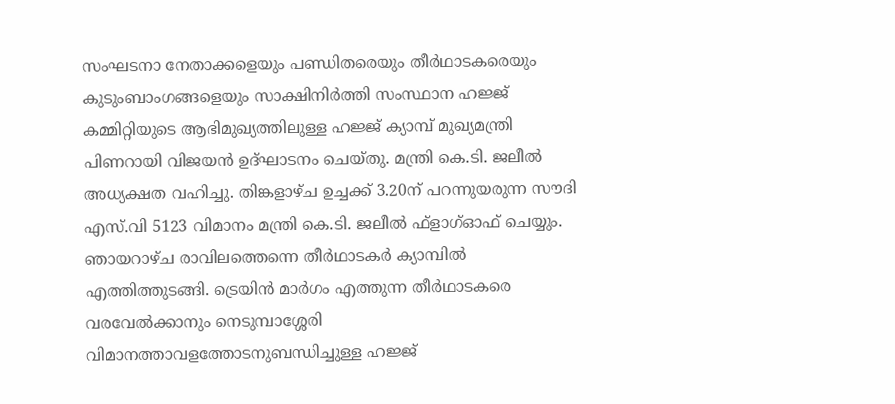സംഘടനാ നേതാക്കളെയും പണ്ഡിതരെയും തീര്‍ഥാടകരെയും കുടുംബാംഗങ്ങളെയും സാക്ഷിനിര്‍ത്തി സംസ്ഥാന ഹജ്ജ് കമ്മിറ്റിയുടെ ആഭിമുഖ്യത്തിലുള്ള ഹജ്ജ് ക്യാമ്പ് മുഖ്യമന്ത്രി പിണറായി വിജയന്‍ ഉദ്ഘാടനം ചെയ്തു. മന്ത്രി കെ.ടി. ജലീല്‍ അധ്യക്ഷത വഹിച്ചു. തിങ്കളാഴ്ച ഉച്ചക്ക് 3.20ന് പറന്നുയരുന്ന സൗദി എസ്.വി 5123 വിമാനം മന്ത്രി കെ.ടി. ജലീല്‍ ഫ്ളാഗ്ഓഫ് ചെയ്യും.
ഞായറാഴ്ച രാവിലത്തെന്നെ തീര്‍ഥാടകര്‍ ക്യാമ്പില്‍ എത്തിത്തുടങ്ങി. ട്രെയിന്‍ മാര്‍ഗം എത്തുന്ന തീര്‍ഥാടകരെ വരവേല്‍ക്കാനും നെടുമ്പാശ്ശേരി വിമാനത്താവളത്തോടനുബന്ധിച്ചുള്ള ഹജ്ജ്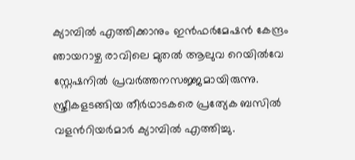ക്യാമ്പില്‍ എത്തിക്കാനും ഇന്‍ഫര്‍മേഷന്‍ കേന്ദ്രം ഞായറാഴ്ച രാവിലെ മുതല്‍ ആലുവ റെയില്‍വേ സ്റ്റേഷനില്‍ പ്രവര്‍ത്തനസജ്ജമായിരുന്നു. സ്ത്രീകളടങ്ങിയ തീര്‍ഥാടകരെ പ്രത്യേക ബസില്‍ വളന്‍റിയര്‍മാര്‍ ക്യാമ്പില്‍ എത്തിച്ചു.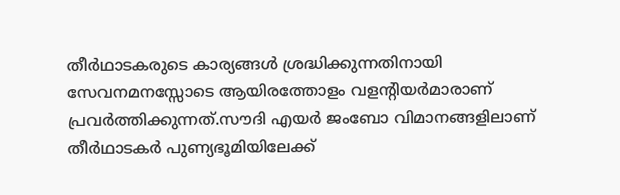തീര്‍ഥാടകരുടെ കാര്യങ്ങള്‍ ശ്രദ്ധിക്കുന്നതിനായി സേവനമനസ്സോടെ ആയിരത്തോളം വളന്‍റിയര്‍മാരാണ് പ്രവര്‍ത്തിക്കുന്നത്.സൗദി എയര്‍ ജംബോ വിമാനങ്ങളിലാണ് തീര്‍ഥാടകര്‍ പുണ്യഭൂമിയിലേക്ക്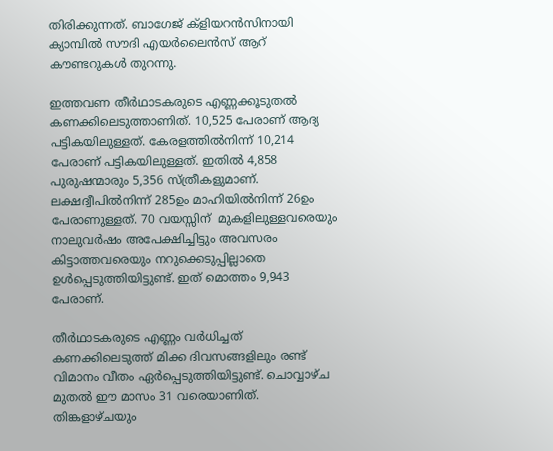തിരിക്കുന്നത്. ബാഗേജ് ക്ളിയറന്‍സിനായി ക്യാമ്പില്‍ സൗദി എയര്‍ലൈന്‍സ് ആറ് കൗണ്ടറുകള്‍ തുറന്നു.

ഇത്തവണ തീര്‍ഥാടകരുടെ എണ്ണക്കൂടുതല്‍ കണക്കിലെടുത്താണിത്. 10,525 പേരാണ് ആദ്യ പട്ടികയിലുള്ളത്. കേരളത്തില്‍നിന്ന് 10,214 പേരാണ് പട്ടികയിലുള്ളത്. ഇതില്‍ 4,858 പുരുഷന്മാരും 5,356 സ്ത്രീകളുമാണ്. ലക്ഷദ്വീപില്‍നിന്ന് 285ഉം മാഹിയില്‍നിന്ന് 26ഉം പേരാണുള്ളത്. 70 വയസ്സിന്  മുകളിലുള്ളവരെയും നാലുവര്‍ഷം അപേക്ഷിച്ചിട്ടും അവസരം കിട്ടാത്തവരെയും നറുക്കെടുപ്പില്ലാതെ ഉള്‍പ്പെടുത്തിയിട്ടുണ്ട്. ഇത് മൊത്തം 9,943 പേരാണ്.

തീര്‍ഥാടകരുടെ എണ്ണം വര്‍ധിച്ചത് കണക്കിലെടുത്ത് മിക്ക ദിവസങ്ങളിലും രണ്ട് വിമാനം വീതം ഏര്‍പ്പെടുത്തിയിട്ടുണ്ട്. ചൊവ്വാഴ്ച മുതല്‍ ഈ മാസം 31 വരെയാണിത്. തിങ്കളാഴ്ചയും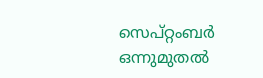സെപ്റ്റംബര്‍ ഒന്നുമുതല്‍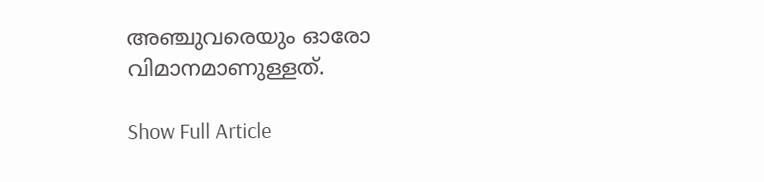അഞ്ചുവരെയും ഓരോ വിമാനമാണുള്ളത്.

Show Full Article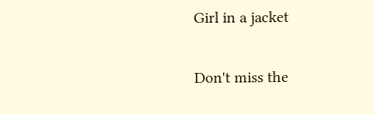Girl in a jacket

Don't miss the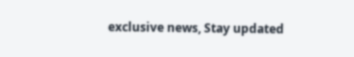exclusive news, Stay updated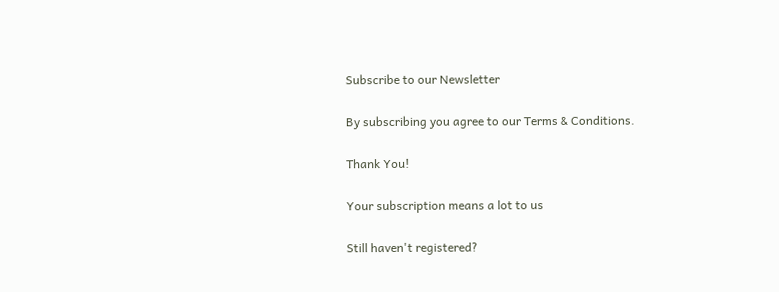Subscribe to our Newsletter

By subscribing you agree to our Terms & Conditions.

Thank You!

Your subscription means a lot to us

Still haven't registered?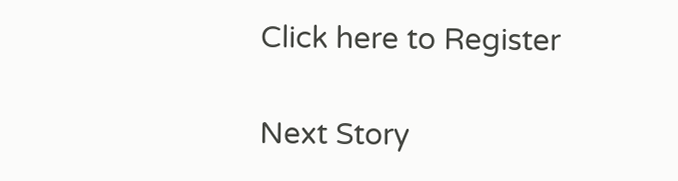Click here to Register

Next Story